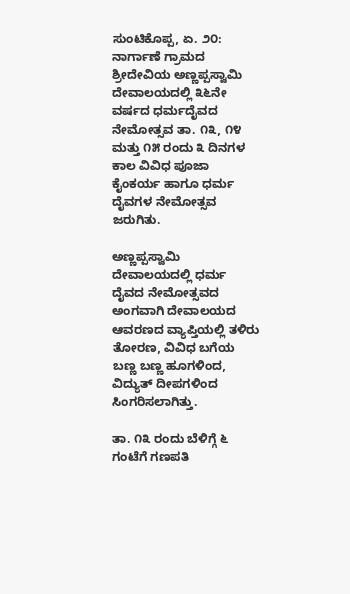ಸುಂಟಿಕೊಪ್ಪ, ಏ. ೨೦: ನಾರ್ಗಾಣೆ ಗ್ರಾಮದ ಶ್ರೀದೇವಿಯ ಅಣ್ಣಪ್ಪಸ್ವಾಮಿ ದೇವಾಲಯದಲ್ಲಿ ೩೬ನೇ ವರ್ಷದ ಧರ್ಮದೈವದ ನೇಮೋತ್ಸವ ತಾ. ೧೩, ೧೪ ಮತ್ತು ೧೫ ರಂದು ೩ ದಿನಗಳ ಕಾಲ ವಿವಿಧ ಪೂಜಾ ಕೈಂಕರ್ಯ ಹಾಗೂ ಧರ್ಮ ದೈವಗಳ ನೇಮೋತ್ಸವ ಜರುಗಿತು.

ಅಣ್ಣಪ್ಪಸ್ವಾಮಿ ದೇವಾಲಯದಲ್ಲಿ ಧರ್ಮ ದೈವದ ನೇಮೋತ್ಸವದ ಅಂಗವಾಗಿ ದೇವಾಲಯದ ಆವರಣದ ವ್ಯಾಪ್ತಿಯಲ್ಲಿ ತಳಿರು ತೋರಣ, ವಿವಿಧ ಬಗೆಯ ಬಣ್ಣ ಬಣ್ಣ ಹೂಗಳಿಂದ, ವಿದ್ಯುತ್ ದೀಪಗಳಿಂದ ಸಿಂಗರಿಸಲಾಗಿತ್ತು.

ತಾ. ೧೩ ರಂದು ಬೆಳಿಗ್ಗೆ ೬ ಗಂಟೆಗೆ ಗಣಪತಿ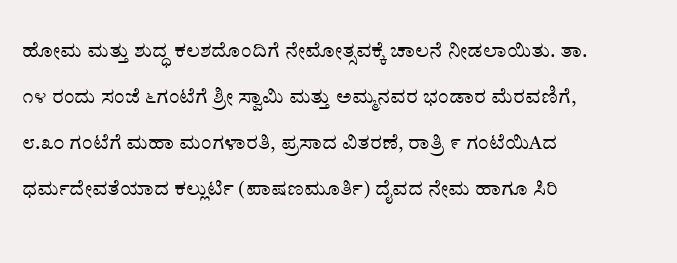ಹೋಮ ಮತ್ತು ಶುದ್ಧ ಕಲಶದೊಂದಿಗೆ ನೇಮೋತ್ಸವಕ್ಕೆ ಚಾಲನೆ ನೀಡಲಾಯಿತು. ತಾ. ೧೪ ರಂದು ಸಂಜೆ ೬ಗಂಟೆಗೆ ಶ್ರೀ ಸ್ವಾಮಿ ಮತ್ತು ಅಮ್ಮನವರ ಭಂಡಾರ ಮೆರವಣಿಗೆ, ೮.೩೦ ಗಂಟೆಗೆ ಮಹಾ ಮಂಗಳಾರತಿ, ಪ್ರಸಾದ ವಿತರಣೆ, ರಾತ್ರಿ ೯ ಗಂಟೆಯಿAದ ಧರ್ಮದೇವತೆಯಾದ ಕಲ್ಲುರ್ಟಿ (ಪಾಷಣಮೂರ್ತಿ) ದೈವದ ನೇಮ ಹಾಗೂ ಸಿರಿ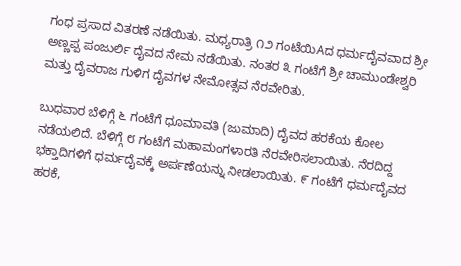ಗಂಧ ಪ್ರಸಾದ ವಿತರಣೆ ನಡೆಯಿತು. ಮಧ್ಯರಾತ್ರಿ ೧೨ ಗಂಟೆಯಿAದ ಧರ್ಮದೈವವಾದ ಶ್ರೀ ಅಣ್ಣಪ್ಪ ಪಂಜುರ್ಲಿ ದೈವದ ನೇಮ ನಡೆಯಿತು. ನಂತರ ೩ ಗಂಟೆಗೆ ಶ್ರೀ ಚಾಮುಂಡೇಶ್ವರಿ ಮತ್ತು ದೈವರಾಜ ಗುಳಿಗ ದೈವಗಳ ನೇಮೋತ್ಸವ ನೆರವೇರಿತು.

ಬುಧವಾರ ಬೆಳಿಗ್ಗೆ ೬ ಗಂಟೆಗೆ ಧೂಮಾವತಿ (ಜುಮಾದಿ) ದೈವದ ಹರಕೆಯ ಕೋಲ ನಡೆಯಲಿದೆ. ಬೆಳಿಗ್ಗೆ ೮ ಗಂಟೆಗೆ ಮಹಾಮಂಗಳಾರತಿ ನೆರವೇರಿಸಲಾಯಿತು. ನೆರದಿದ್ದ ಭಕ್ತಾದಿಗಳಿಗೆ ಧರ್ಮದೈವಕ್ಕೆ ಅರ್ಪಣೆಯನ್ನು ನೀಡಲಾಯಿತು. ೯ ಗಂಟೆಗೆ ಧರ್ಮದೈವದ ಹರಕೆ,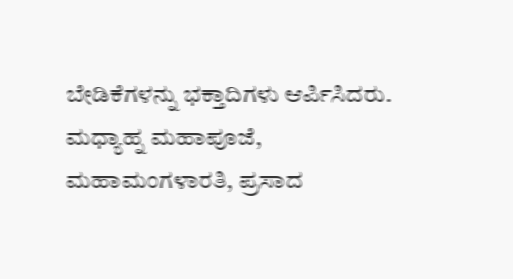ಬೇಡಿಕೆಗಳನ್ನು ಭಕ್ತಾದಿಗಳು ಆರ್ಪಿಸಿದರು. ಮಧ್ಯಾಹ್ನ ಮಹಾಪೂಜೆ, ಮಹಾಮಂಗಳಾರತಿ, ಪ್ರಸಾದ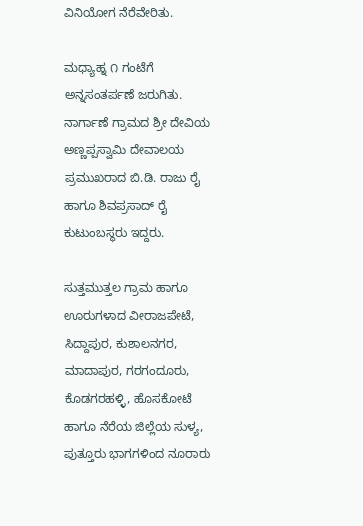ವಿನಿಯೋಗ ನೆರೆವೇರಿತು.

ಮಧ್ಯಾಹ್ನ ೧ ಗಂಟೆಗೆ ಅನ್ನಸಂತರ್ಪಣೆ ಜರುಗಿತು. ನಾರ್ಗಾಣೆ ಗ್ರಾಮದ ಶ್ರೀ ದೇವಿಯ ಅಣ್ಣಪ್ಪಸ್ವಾಮಿ ದೇವಾಲಯ ಪ್ರಮುಖರಾದ ಬಿ.ಡಿ. ರಾಜು ರೈ ಹಾಗೂ ಶಿವಪ್ರಸಾದ್ ರೈ ಕುಟುಂಬಸ್ಥರು ಇದ್ದರು.

ಸುತ್ತಮುತ್ತಲ ಗ್ರಾಮ ಹಾಗೂ ಊರುಗಳಾದ ವೀರಾಜಪೇಟೆ, ಸಿದ್ದಾಪುರ, ಕುಶಾಲನಗರ, ಮಾದಾಪುರ, ಗರಗಂದೂರು, ಕೊಡಗರಹಳ್ಳಿ, ಹೊಸಕೋಟೆ ಹಾಗೂ ನೆರೆಯ ಜಿಲ್ಲೆಯ ಸುಳ್ಯ, ಪುತ್ತೂರು ಭಾಗಗಳಿಂದ ನೂರಾರು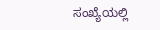ಸಂಖ್ಯೆಯಲ್ಲಿ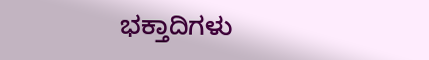ಭಕ್ತಾದಿಗಳು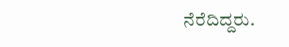ನೆರೆದಿದ್ದರು.